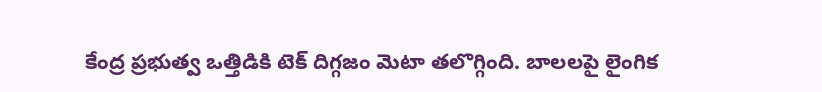కేంద్ర ప్రభుత్వ ఒత్తిడికి టెక్ దిగ్గజం మెటా తలొగ్గింది. బాలలపై లైంగిక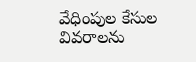వేధింపుల కేసుల వివరాలను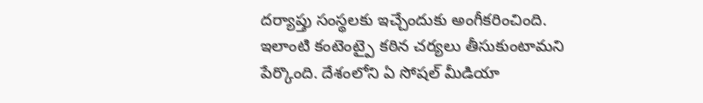దర్యాప్తు సంస్థలకు ఇచ్చేందుకు అంగీకరించింది. ఇలాంటి కంటెంట్పై కఠిన చర్యలు తీసుకుంటామని పేర్కొంది. దేశంలోని ఏ సోషల్ మీడియా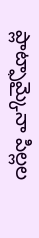ప్లాట్ఫామ్కైనా పిల్లల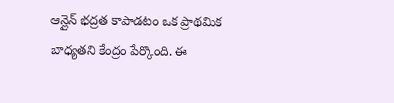ఆన్లైన్ భద్రత కాపాడటం ఒక ప్రాథమిక బాధ్యతని కేంద్రం పేర్కొంది. ఈ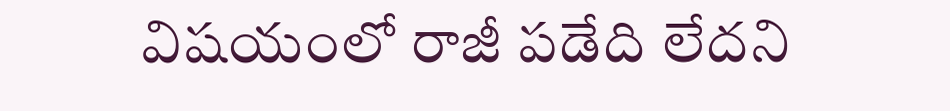విషయంలో రాజీ పడేది లేదని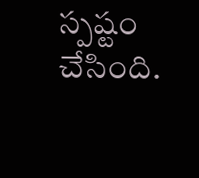స్పష్టం చేసింది.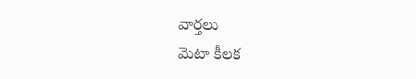వార్తలు
మెటా కీలక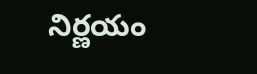నిర్ణయం